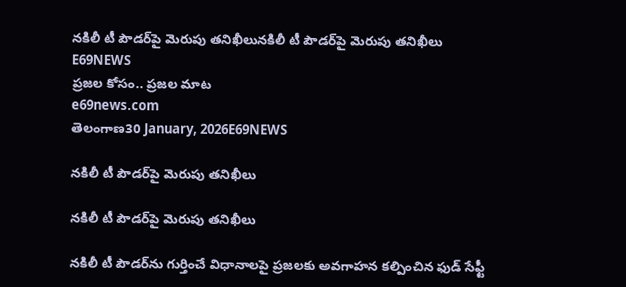నకిలీ టీ పౌడర్‌పై మెరుపు తనిఖీలునకిలీ టీ పౌడర్‌పై మెరుపు తనిఖీలు
E69NEWS
ప్రజల కోసం.. ప్రజల మాట
e69news.com
తెలంగాణ30 January, 2026E69NEWS

నకిలీ టీ పౌడర్‌పై మెరుపు తనిఖీలు

నకిలీ టీ పౌడర్‌పై మెరుపు తనిఖీలు

నకిలీ టీ పౌడర్‌ను గుర్తించే విధానాలపై ప్రజలకు అవగాహన కల్పించిన ఫుడ్ సేఫ్టీ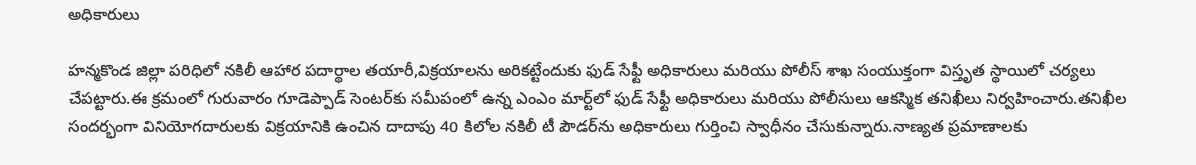అధికారులు

హన్మకొండ జిల్లా పరిధిలో నకిలీ ఆహార పదార్థాల తయారీ,విక్రయాలను అరికట్టేందుకు ఫుడ్ సేఫ్టీ అధికారులు మరియు పోలీస్ శాఖ సంయుక్తంగా విస్తృత స్థాయిలో చర్యలు చేపట్టారు.ఈ క్రమంలో గురువారం గూడెప్పాడ్ సెంటర్‌కు సమీపంలో ఉన్న ఎంఎం మార్ట్‌లో ఫుడ్ సేఫ్టీ అధికారులు మరియు పోలీసులు ఆకస్మిక తనిఖీలు నిర్వహించారు.తనిఖీల సందర్భంగా వినియోగదారులకు విక్రయానికి ఉంచిన దాదాపు 40 కిలోల నకిలీ టీ పౌడర్‌ను అధికారులు గుర్తించి స్వాధీనం చేసుకున్నారు.నాణ్యత ప్రమాణాలకు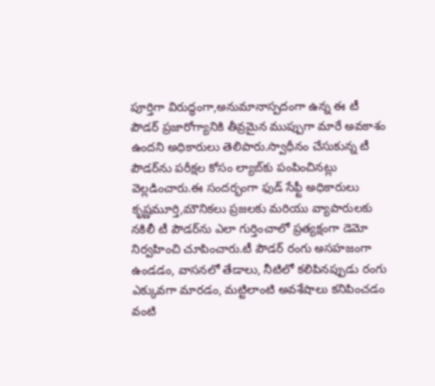పూర్తిగా విరుద్ధంగా,అనుమానాస్పదంగా ఉన్న ఈ టీ పౌడర్ ప్రజారోగ్యానికి తీవ్రమైన ముప్పుగా మారే అవకాశం ఉందని అధికారులు తెలిపారు.స్వాధీనం చేసుకున్న టీ పౌడర్‌ను పరీక్షల కోసం ల్యాబ్‌కు పంపించినట్లు వెల్లడించారు.ఈ సందర్భంగా ఫుడ్ సేఫ్టీ అధికారులు కృష్ణమూర్తి,మౌనికలు ప్రజలకు మరియు వ్యాపారులకు నకిలీ టీ పౌడర్‌ను ఎలా గుర్తించాలో ప్రత్యక్షంగా డెమో నిర్వహించి చూపించారు.టీ పౌడర్ రంగు అసహజంగా ఉండడం, వాసనలో తేడాలు, నీటిలో కలిపినప్పుడు రంగు ఎక్కువగా మారడం, మట్టిలాంటి అవశేషాలు కనిపించడం వంటి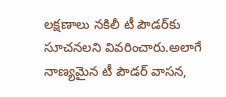లక్షణాలు నకిలీ టీ పౌడర్‌కు సూచనలని వివరించారు.అలాగే నాణ్యమైన టీ పౌడర్ వాసన,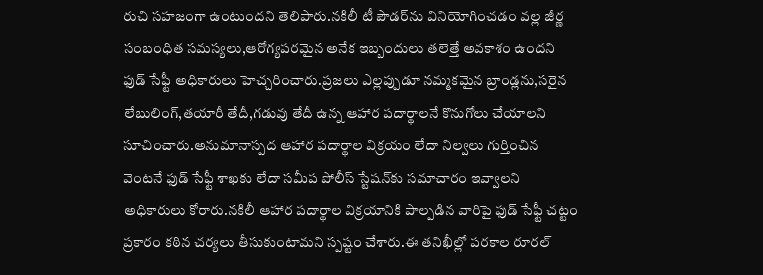రుచి సహజంగా ఉంటుందని తెలిపారు.నకిలీ టీ పౌడర్‌ను వినియోగించడం వల్ల జీర్ణ సంబంధిత సమస్యలు,ఆరోగ్యపరమైన అనేక ఇబ్బందులు తలెత్తే అవకాశం ఉందని ఫుడ్ సేఫ్టీ అధికారులు హెచ్చరించారు.ప్రజలు ఎల్లప్పుడూ నమ్మకమైన బ్రాండ్లను,సరైన లేబులింగ్,తయారీ తేదీ,గడువు తేదీ ఉన్న ఆహార పదార్థాలనే కొనుగోలు చేయాలని సూచించారు.అనుమానాస్పద ఆహార పదార్థాల విక్రయం లేదా నిల్వలు గుర్తించిన వెంటనే ఫుడ్ సేఫ్టీ శాఖకు లేదా సమీప పోలీస్ స్టేషన్‌కు సమాచారం ఇవ్వాలని అధికారులు కోరారు.నకిలీ ఆహార పదార్థాల విక్రయానికి పాల్పడిన వారిపై ఫుడ్ సేఫ్టీ చట్టం ప్రకారం కఠిన చర్యలు తీసుకుంటామని స్పష్టం చేశారు.ఈ తనిఖీల్లో పరకాల రూరల్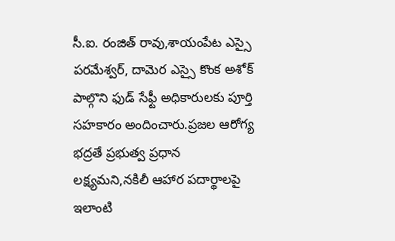సీ.ఐ. రంజిత్ రావు,శాయంపేట ఎస్సై పరమేశ్వర్, దామెర ఎస్సై కొంక అశోక్ పాల్గొని ఫుడ్ సేఫ్టీ అధికారులకు పూర్తి సహకారం అందించారు.ప్రజల ఆరోగ్య భద్రతే ప్రభుత్వ ప్రధాన లక్ష్యమని,నకిలీ ఆహార పదార్థాలపై ఇలాంటి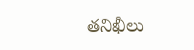తనిఖీలు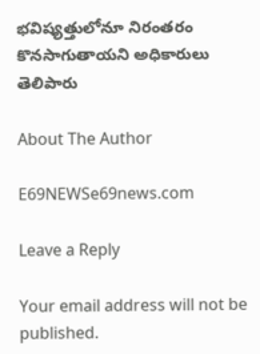భవిష్యత్తులోనూ నిరంతరం కొనసాగుతాయని అధికారులు తెలిపారు

About The Author

E69NEWSe69news.com

Leave a Reply

Your email address will not be published.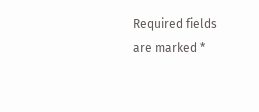Required fields are marked *